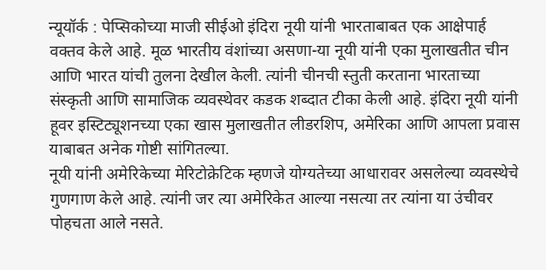न्यूयॉर्क : पेप्सिकोच्या माजी सीईओ इंदिरा नूयी यांनी भारताबाबत एक आक्षेपार्ह वक्तव केले आहे. मूळ भारतीय वंशांच्या असणा-या नूयी यांनी एका मुलाखतीत चीन आणि भारत यांची तुलना देखील केली. त्यांनी चीनची स्तुती करताना भारताच्या संस्कृती आणि सामाजिक व्यवस्थेवर कडक शब्दात टीका केली आहे. इंदिरा नूयी यांनी हूवर इस्टिट्यूशनच्या एका खास मुलाखतीत लीडरशिप, अमेरिका आणि आपला प्रवास याबाबत अनेक गोष्टी सांगितल्या.
नूयी यांनी अमेरिकेच्या मेरिटोक्रेटिक म्हणजे योग्यतेच्या आधारावर असलेल्या व्यवस्थेचे गुणगाण केले आहे. त्यांनी जर त्या अमेरिकेत आल्या नसत्या तर त्यांना या उंचीवर पोहचता आले नसते.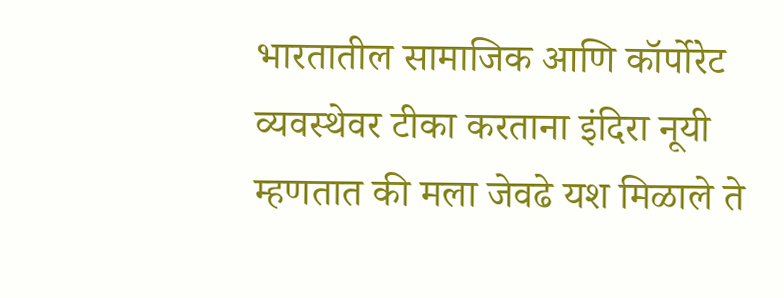भारतातील सामाजिक आणि कॉर्पोरेट व्यवस्थेवर टीका करताना इंदिरा नूयी म्हणतात की मला जेवढे यश मिळाले ते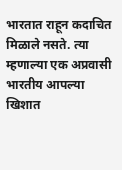भारतात राहून कदाचित मिळाले नसते. त्या म्हणाल्या एक अप्रवासी भारतीय आपल्या खिशात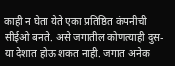काही न घेता येते एका प्रतिष्ठित कंपनीची सीईओ बनते. असे जगातील कोणत्याही दुस-या देशात होऊ शकत नाही. जगात अनेक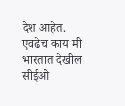देश आहेत. एवढेच काय मी भारतात देखील सीईओ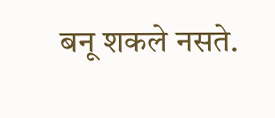बनू शकले नसते.